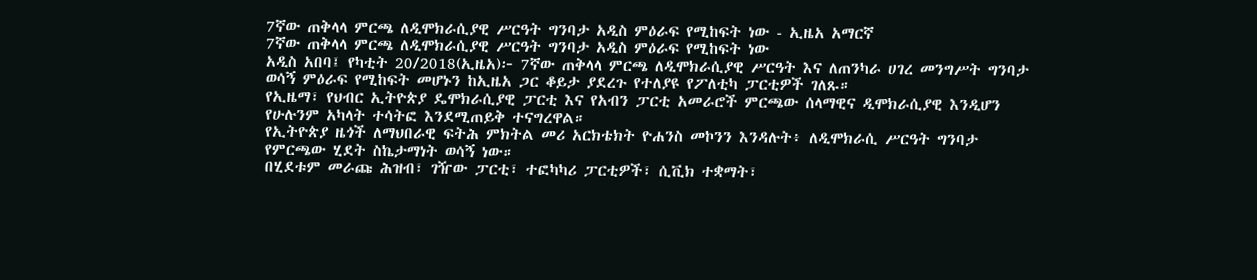7ኛው ጠቅላላ ምርጫ ለዲሞክራሲያዊ ሥርዓት ግንባታ አዲስ ምዕራፍ የሚከፍት ነው - ኢዜአ አማርኛ
7ኛው ጠቅላላ ምርጫ ለዲሞክራሲያዊ ሥርዓት ግንባታ አዲስ ምዕራፍ የሚከፍት ነው
አዲስ አበባ፤ የካቲት 20/2018(ኢዜአ)፦ 7ኛው ጠቅላላ ምርጫ ለዲሞክራሲያዊ ሥርዓት እና ለጠንካራ ሀገረ መንግሥት ግንባታ ወሳኝ ምዕራፍ የሚከፍት መሆኑን ከኢዜአ ጋር ቆይታ ያደረጉ የተለያዩ የፖለቲካ ፓርቲዎች ገለጹ።
የኢዜማ፣ የህብር ኢትዮጵያ ዴሞክራሲያዊ ፓርቲ እና የአብን ፓርቲ አመራሮች ምርጫው ሰላማዊና ዲሞክራሲያዊ እንዲሆን የሁሉንም አካላት ተሳትፎ እንደሚጠይቅ ተናግረዋል።
የኢትዮጵያ ዜጎች ለማህበራዊ ፍትሕ ምክትል መሪ አርክቴክት ዮሐንስ መኮንን እንዳሉት፥ ለዲሞክራሲ ሥርዓት ግንባታ የምርጫው ሂደት ስኬታማነት ወሳኝ ነው።
በሂደቱም መራጩ ሕዝብ፣ ገዥው ፓርቲ፣ ተፎካካሪ ፓርቲዎች፣ ሲቪክ ተቋማት፣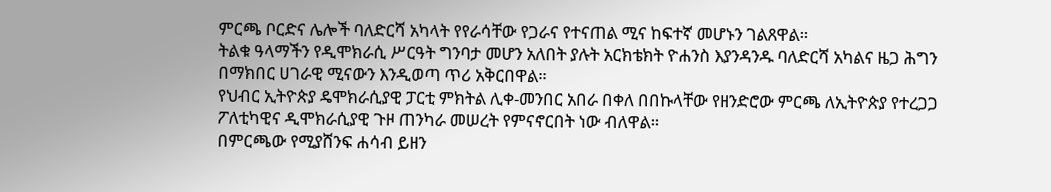ምርጫ ቦርድና ሌሎች ባለድርሻ አካላት የየራሳቸው የጋራና የተናጠል ሚና ከፍተኛ መሆኑን ገልጸዋል።
ትልቁ ዓላማችን የዲሞክራሲ ሥርዓት ግንባታ መሆን አለበት ያሉት አርክቴክት ዮሐንስ እያንዳንዱ ባለድርሻ አካልና ዜጋ ሕግን በማክበር ሀገራዊ ሚናውን እንዲወጣ ጥሪ አቅርበዋል።
የህብር ኢትዮጵያ ዴሞክራሲያዊ ፓርቲ ምክትል ሊቀ-መንበር አበራ በቀለ በበኩላቸው የዘንድሮው ምርጫ ለኢትዮጵያ የተረጋጋ ፖለቲካዊና ዲሞክራሲያዊ ጉዞ ጠንካራ መሠረት የምናኖርበት ነው ብለዋል።
በምርጫው የሚያሸንፍ ሐሳብ ይዘን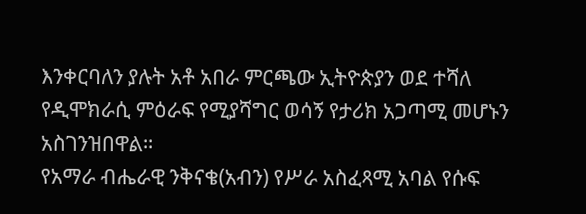እንቀርባለን ያሉት አቶ አበራ ምርጫው ኢትዮጵያን ወደ ተሻለ የዲሞክራሲ ምዕራፍ የሚያሻግር ወሳኝ የታሪክ አጋጣሚ መሆኑን አስገንዝበዋል።
የአማራ ብሔራዊ ንቅናቄ(አብን) የሥራ አስፈጻሚ አባል የሱፍ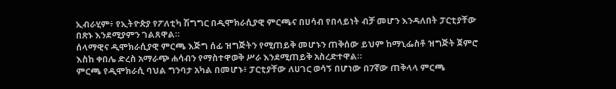ኢብራሂም፥ የኢትዮጵያ የፖለቲካ ሽግግር በዲሞክራሲያዊ ምርጫና በሀሳብ የበላይነት ብቻ መሆን እንዳለበት ፓርቲያቸው በጽኑ እንደሚያምን ገልጸዋል።
ሰላማዊና ዲሞክራሲያዊ ምርጫ እጅግ ሰፊ ዝግጅትን የሚጠይቅ መሆኑን ጠቅሰው ይህም ከማኒፌስቶ ዝግጅት ጀምሮ እስከ ቀበሌ ድረስ አማራጭ ሐሳብን የማስተዋወቅ ሥራ እንደሚጠይቅ አስረድተዋል።
ምርጫ የዲሞክራሲ ባህል ግንባታ አካል በመሆኑ፥ ፓርቲያቸው ለሀገር ወሳኝ በሆነው በ7ኛው ጠቅላላ ምርጫ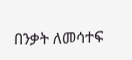በንቃት ለመሳተፍ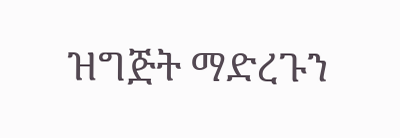ዝግጅት ማድረጉን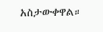አስታውቀዋል።